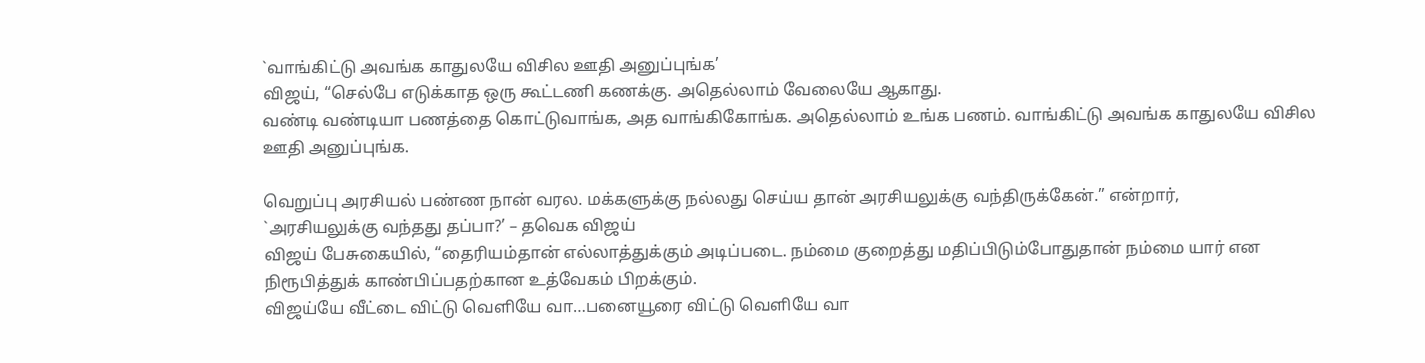`வாங்கிட்டு அவங்க காதுலயே விசில ஊதி அனுப்புங்க’
விஜய், “செல்பே எடுக்காத ஒரு கூட்டணி கணக்கு. அதெல்லாம் வேலையே ஆகாது.
வண்டி வண்டியா பணத்தை கொட்டுவாங்க, அத வாங்கிகோங்க. அதெல்லாம் உங்க பணம். வாங்கிட்டு அவங்க காதுலயே விசில ஊதி அனுப்புங்க.

வெறுப்பு அரசியல் பண்ண நான் வரல. மக்களுக்கு நல்லது செய்ய தான் அரசியலுக்கு வந்திருக்கேன்.” என்றார்,
`அரசியலுக்கு வந்தது தப்பா?’ – தவெக விஜய்
விஜய் பேசுகையில், “தைரியம்தான் எல்லாத்துக்கும் அடிப்படை. நம்மை குறைத்து மதிப்பிடும்போதுதான் நம்மை யார் என நிரூபித்துக் காண்பிப்பதற்கான உத்வேகம் பிறக்கும்.
விஜய்யே வீட்டை விட்டு வெளியே வா…பனையூரை விட்டு வெளியே வா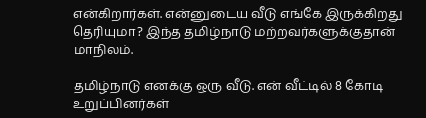என்கிறார்கள். என்னுடைய வீடு எங்கே இருக்கிறது தெரியுமா? இந்த தமிழ்நாடு மற்றவர்களுக்குதான் மாநிலம்.

தமிழ்நாடு எனக்கு ஒரு வீடு. என் வீட்டில் 8 கோடி உறுப்பினர்கள்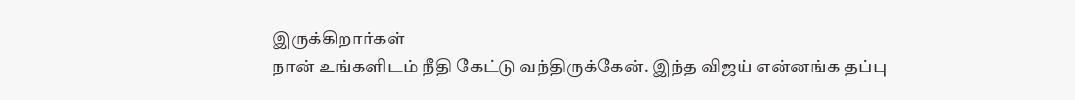இருக்கிறார்கள்
நான் உங்களிடம் நீதி கேட்டு வந்திருக்கேன். இந்த விஜய் என்னங்க தப்பு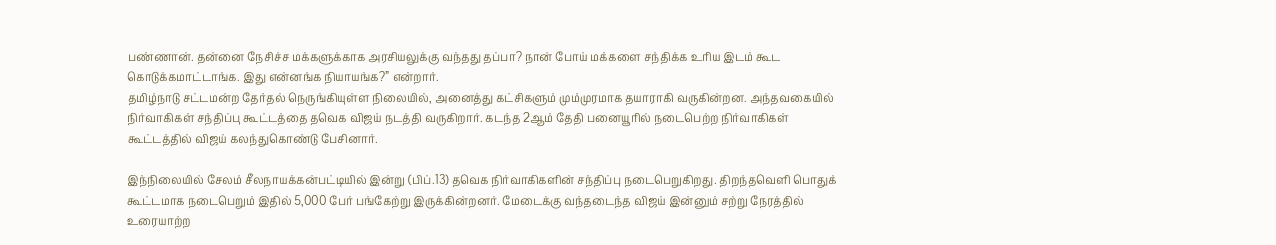பண்ணான். தன்னை நேசிச்ச மக்களுக்காக அரசியலுக்கு வந்தது தப்பா? நான் போய் மக்களை சந்திக்க உரிய இடம் கூட கொடுக்கமாட்டாங்க. இது என்னங்க நியாயங்க?” என்றார்.
தமிழ்நாடு சட்டமன்ற தேர்தல் நெருங்கியுள்ள நிலையில், அனைத்து கட்சிகளும் மும்முரமாக தயாராகி வருகின்றன. அந்தவகையில் நிர்வாகிகள் சந்திப்பு கூட்டத்தை தவெக விஜய் நடத்தி வருகிறார். கடந்த 2ஆம் தேதி பனையூரில் நடைபெற்ற நிர்வாகிகள் கூட்டத்தில் விஜய் கலந்துகொண்டு பேசினார்.

இந்நிலையில் சேலம் சீலநாயக்கன்பட்டியில் இன்று (பிப்.13) தவெக நிர்வாகிகளின் சந்திப்பு நடைபெறுகிறது. திறந்தவெளி பொதுக் கூட்டமாக நடைபெறும் இதில் 5,000 பேர் பங்கேற்று இருக்கின்றனர். மேடைக்கு வந்தடைந்த விஜய் இன்னும் சற்று நேரத்தில் உரையாற்ற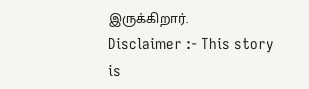இருக்கிறார்.
Disclaimer :- This story is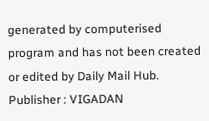generated by computerised program and has not been created or edited by Daily Mail Hub. Publisher : VIGADAN